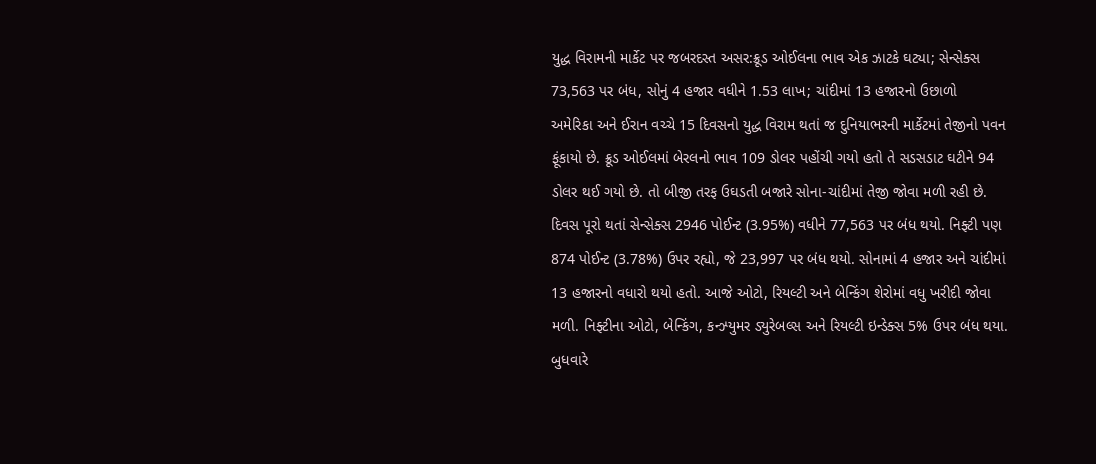યુદ્ધ વિરામની માર્કેટ પર જબરદસ્ત અસર:ક્રૂડ ઓઈલના ભાવ એક ઝાટકે ઘટ્યા; સેન્સેક્સ 73,563 પર બંધ, સોનું 4 હજાર વધીને 1.53 લાખ; ચાંદીમાં 13 હજારનો ઉછાળો
અમેરિકા અને ઈરાન વચ્ચે 15 દિવસનો યુદ્ધ વિરામ થતાં જ દુનિયાભરની માર્કેટમાં તેજીનો પવન ફૂંકાયો છે. ક્રૂડ ઓઈલમાં બેરલનો ભાવ 109 ડોલર પહોંચી ગયો હતો તે સડસડાટ ઘટીને 94 ડોલર થઈ ગયો છે. તો બીજી તરફ ઉઘડતી બજારે સોના-ચાંદીમાં તેજી જોવા મળી રહી છે. દિવસ પૂરો થતાં સેન્સેક્સ 2946 પોઈન્ટ (3.95%) વધીને 77,563 પર બંધ થયો. નિફ્ટી પણ 874 પોઈન્ટ (3.78%) ઉપર રહ્યો, જે 23,997 પર બંધ થયો. સોનામાં 4 હજાર અને ચાંદીમાં 13 હજારનો વધારો થયો હતો. આજે ઓટો, રિયલ્ટી અને બેન્કિંગ શેરોમાં વધુ ખરીદી જોવા મળી. નિફ્ટીના ઓટો, બેન્કિંગ, કન્ઝ્યુમર ડ્યુરેબલ્સ અને રિયલ્ટી ઇન્ડેક્સ 5% ઉપર બંધ થયા. બુધવારે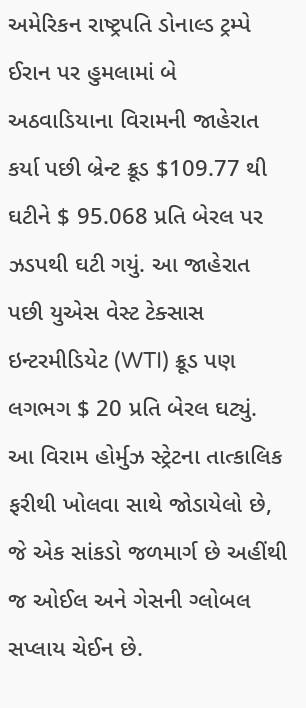અમેરિકન રાષ્ટ્રપતિ ડોનાલ્ડ ટ્રમ્પે ઈરાન પર હુમલામાં બે અઠવાડિયાના વિરામની જાહેરાત કર્યા પછી બ્રેન્ટ ક્રૂડ $109.77 થી ઘટીને $ 95.068 પ્રતિ બેરલ પર ઝડપથી ઘટી ગયું. આ જાહેરાત પછી યુએસ વેસ્ટ ટેક્સાસ ઇન્ટરમીડિયેટ (WTI) ક્રૂડ પણ લગભગ $ 20 પ્રતિ બેરલ ઘટ્યું. આ વિરામ હોર્મુઝ સ્ટ્રેટના તાત્કાલિક ફરીથી ખોલવા સાથે જોડાયેલો છે, જે એક સાંકડો જળમાર્ગ છે અહીંથી જ ઓઈલ અને ગેસની ગ્લોબલ સપ્લાય ચેઈન છે.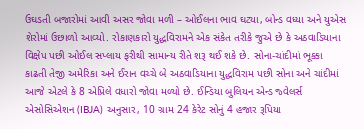ઉઘડતી બજારોમાં આવી અસર જોવા મળી – ઓઈલના ભાવ ઘટ્યા, બોન્ડ વધ્યા અને યુએસ શેરોમાં ઉછાળો આવ્યો. રોકાણકારો યુદ્ધવિરામને એક સંકેત તરીકે જુએ છે કે અઠવાડિયાના વિક્ષેપ પછી ઓઈલ સપ્લાય ફરીથી સામાન્ય રીતે શરૂ થઈ શકે છે. સોના-ચાંદીમાં ભૂક્કા કાઢતી તેજી અમેરિકા અને ઈરાન વચ્ચે બે અઠવાડિયાના યુદ્ધવિરામ પછી સોના અને ચાંદીમાં આજે એટલે કે 8 એપ્રિલે વધારો જોવા મળ્યો છે. ઈન્ડિયા બુલિયન એન્ડ જ્વેલર્સ એસોસિએશન (IBJA) અનુસાર, 10 ગ્રામ 24 કેરેટ સોનું 4 હજાર રૂપિયા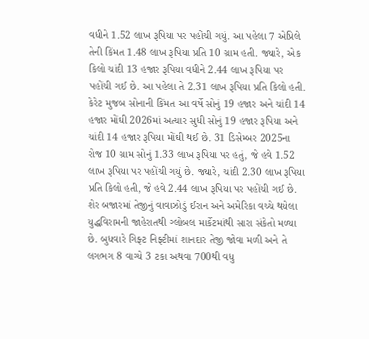વધીને 1.52 લાખ રૂપિયા પર પહોંચી ગયું. આ પહેલા 7 એપ્રિલે તેની કિંમત 1.48 લાખ રૂપિયા પ્રતિ 10 ગ્રામ હતી. જ્યારે, એક કિલો ચાંદી 13 હજાર રૂપિયા વધીને 2.44 લાખ રૂપિયા પર પહોંચી ગઈ છે. આ પહેલા તે 2.31 લાખ રૂપિયા પ્રતિ કિલો હતી. કેરેટ મુજબ સોનાની કિંમત આ વર્ષે સોનું 19 હજાર અને ચાંદી 14 હજાર મોંઘી 2026માં અત્યાર સુધી સોનું 19 હજાર રૂપિયા અને ચાંદી 14 હજાર રૂપિયા મોંઘી થઈ છે. 31 ડિસેમ્બર 2025ના રોજ 10 ગ્રામ સોનું 1.33 લાખ રૂપિયા પર હતું, જે હવે 1.52 લાખ રૂપિયા પર પહોંચી ગયું છે. જ્યારે, ચાંદી 2.30 લાખ રૂપિયા પ્રતિ કિલો હતી, જે હવે 2.44 લાખ રૂપિયા પર પહોંચી ગઈ છે. શેર બજારમાં તેજીનું વાવાઝોડું ઈરાન અને અમેરિકા વચ્ચે થયેલા યુદ્ધવિરામની જાહેરાતથી ગ્લોબલ માર્કેટમાંથી સારા સંકેતો મળ્યા છે. બુધવારે ગિફ્ટ નિફ્ટીમાં શાનદાર તેજી જોવા મળી અને તે લગભગ 8 વાગ્યે 3 ટકા અથવા 700થી વધુ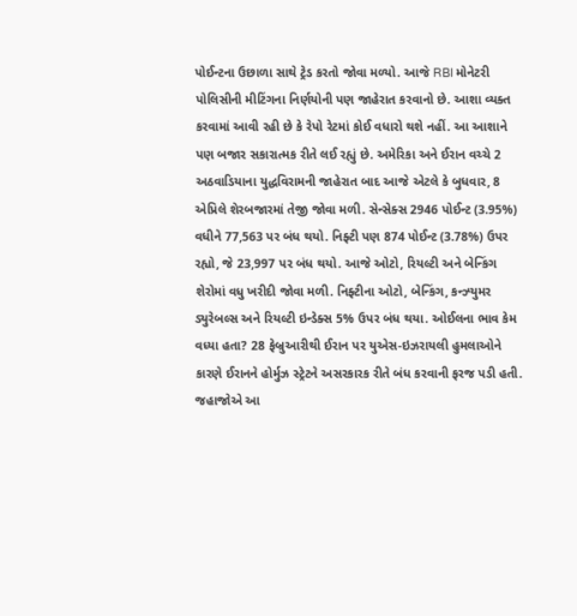પોઈન્ટના ઉછાળા સાથે ટ્રેડ કરતો જોવા મળ્યો. આજે RBI મોનેટરી પોલિસીની મીટિંગના નિર્ણયોની પણ જાહેરાત કરવાનો છે. આશા વ્યક્ત કરવામાં આવી રહી છે કે રેપો રેટમાં કોઈ વધારો થશે નહીં. આ આશાને પણ બજાર સકારાત્મક રીતે લઈ રહ્યું છે. અમેરિકા અને ઈરાન વચ્ચે 2 અઠવાડિયાના યુદ્ધવિરામની જાહેરાત બાદ આજે એટલે કે બુધવાર, 8 એપ્રિલે શેરબજારમાં તેજી જોવા મળી. સેન્સેક્સ 2946 પોઈન્ટ (3.95%) વધીને 77,563 પર બંધ થયો. નિફ્ટી પણ 874 પોઈન્ટ (3.78%) ઉપર રહ્યો, જે 23,997 પર બંધ થયો. આજે ઓટો, રિયલ્ટી અને બેન્કિંગ શેરોમાં વધુ ખરીદી જોવા મળી. નિફ્ટીના ઓટો, બેન્કિંગ, કન્ઝ્યુમર ડ્યુરેબલ્સ અને રિયલ્ટી ઇન્ડેક્સ 5% ઉપર બંધ થયા. ઓઈલના ભાવ કેમ વધ્યા હતા? 28 ફેબ્રુઆરીથી ઈરાન પર યુએસ-ઇઝરાયલી હુમલાઓને કારણે ઈરાનને હોર્મુઝ સ્ટ્રેટને અસરકારક રીતે બંધ કરવાની ફરજ પડી હતી. જહાજોએ આ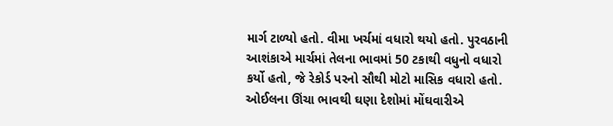માર્ગ ટાળ્યો હતો. વીમા ખર્ચમાં વધારો થયો હતો. પુરવઠાની આશંકાએ માર્ચમાં તેલના ભાવમાં 50 ટકાથી વધુનો વધારો કર્યો હતો, જે રેકોર્ડ પરનો સૌથી મોટો માસિક વધારો હતો.
ઓઈલના ઊંચા ભાવથી ઘણા દેશોમાં મોંઘવારીએ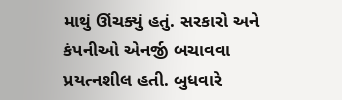માથું ઊંચક્યું હતું. સરકારો અને કંપનીઓ એનર્જી બચાવવા પ્રયત્નશીલ હતી. બુધવારે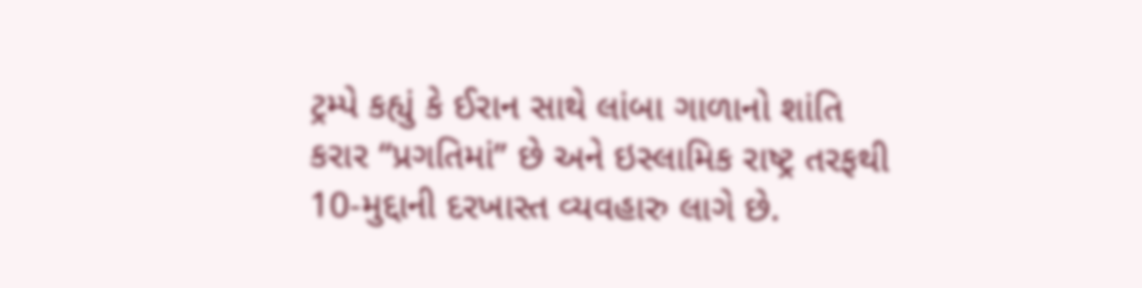ટ્રમ્પે કહ્યું કે ઈરાન સાથે લાંબા ગાળાનો શાંતિ કરાર “પ્રગતિમાં” છે અને ઇસ્લામિક રાષ્ટ્ર તરફથી 10-મુદ્દાની દરખાસ્ત વ્યવહારુ લાગે છે.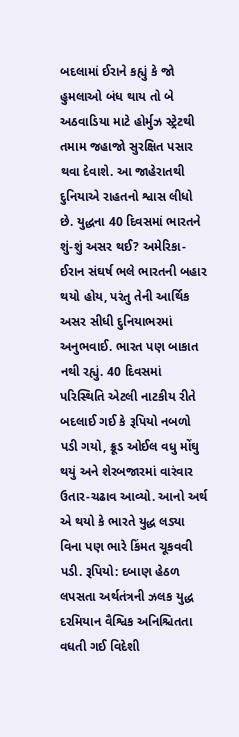બદલામાં ઈરાને કહ્યું કે જો હુમલાઓ બંધ થાય તો બે અઠવાડિયા માટે હોર્મુઝ સ્ટ્રેટથી તમામ જહાજો સુરક્ષિત પસાર થવા દેવાશે. આ જાહેરાતથી દુનિયાએ રાહતનો શ્વાસ લીધો છે. યુદ્ધના 40 દિવસમાં ભારતને શું-શું અસર થઈ? અમેરિકા-ઈરાન સંઘર્ષ ભલે ભારતની બહાર થયો હોય, પરંતુ તેની આર્થિક અસર સીધી દુનિયાભરમાં અનુભવાઈ. ભારત પણ બાકાત નથી રહ્યું. 40 દિવસમાં પરિસ્થિતિ એટલી નાટકીય રીતે બદલાઈ ગઈ કે રૂપિયો નબળો પડી ગયો, ક્રૂડ ઓઈલ વધુ મોંઘુ થયું અને શેરબજારમાં વારંવાર ઉતાર-ચઢાવ આવ્યો. આનો અર્થ એ થયો કે ભારતે યુદ્ધ લડ્યા વિના પણ ભારે કિંમત ચૂકવવી પડી. રૂપિયો: દબાણ હેઠળ લપસતા અર્થતંત્રની ઝલક યુદ્ધ દરમિયાન વૈશ્વિક અનિશ્ચિતતા વધતી ગઈ વિદેશી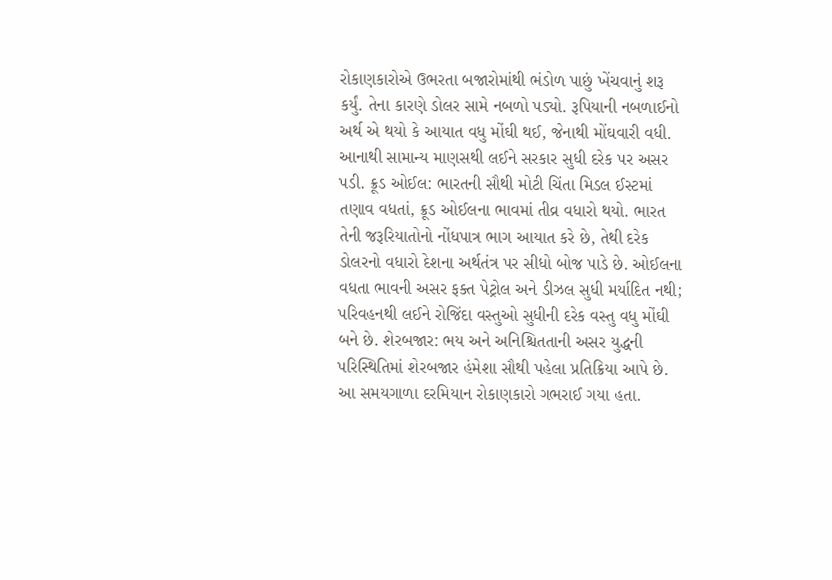રોકાણકારોએ ઉભરતા બજારોમાંથી ભંડોળ પાછું ખેંચવાનું શરૂ કર્યું. તેના કારણે ડોલર સામે નબળો પડ્યો. રૂપિયાની નબળાઈનો અર્થ એ થયો કે આયાત વધુ મોંઘી થઈ, જેનાથી મોંઘવારી વધી. આનાથી સામાન્ય માણસથી લઈને સરકાર સુધી દરેક પર અસર પડી. ક્રૂડ ઓઈલ: ભારતની સૌથી મોટી ચિંતા મિડલ ઈસ્ટમાં તણાવ વધતાં, ક્રૂડ ઓઈલના ભાવમાં તીવ્ર વધારો થયો. ભારત તેની જરૂરિયાતોનો નોંધપાત્ર ભાગ આયાત કરે છે, તેથી દરેક ડોલરનો વધારો દેશના અર્થતંત્ર પર સીધો બોજ પાડે છે. ઓઈલના વધતા ભાવની અસર ફક્ત પેટ્રોલ અને ડીઝલ સુધી મર્યાદિત નથી; પરિવહનથી લઈને રોજિંદા વસ્તુઓ સુધીની દરેક વસ્તુ વધુ મોંઘી બને છે. શેરબજાર: ભય અને અનિશ્ચિતતાની અસર યુદ્ધની પરિસ્થિતિમાં શેરબજાર હંમેશા સૌથી પહેલા પ્રતિક્રિયા આપે છે. આ સમયગાળા દરમિયાન રોકાણકારો ગભરાઈ ગયા હતા.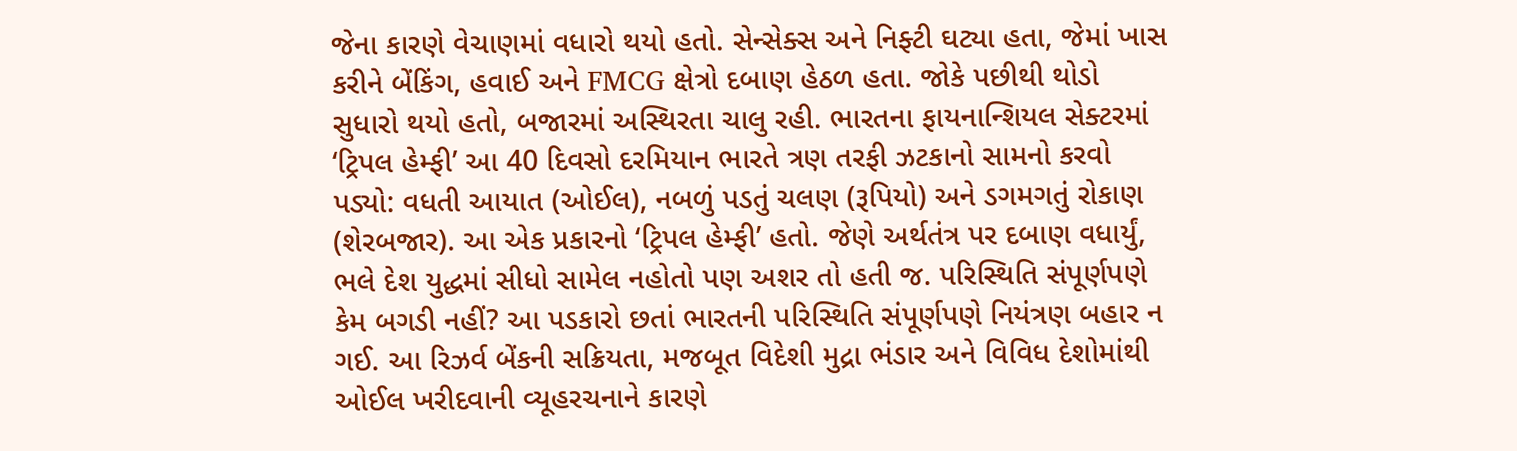જેના કારણે વેચાણમાં વધારો થયો હતો. સેન્સેક્સ અને નિફ્ટી ઘટ્યા હતા, જેમાં ખાસ કરીને બેંકિંગ, હવાઈ અને FMCG ક્ષેત્રો દબાણ હેઠળ હતા. જોકે પછીથી થોડો સુધારો થયો હતો, બજારમાં અસ્થિરતા ચાલુ રહી. ભારતના ફાયનાન્શિયલ સેક્ટરમાં ‘ટ્રિપલ હેમ્ફી’ આ 40 દિવસો દરમિયાન ભારતે ત્રણ તરફી ઝટકાનો સામનો કરવો પડ્યો: વધતી આયાત (ઓઈલ), નબળું પડતું ચલણ (રૂપિયો) અને ડગમગતું રોકાણ (શેરબજાર). આ એક પ્રકારનો ‘ટ્રિપલ હેમ્ફી’ હતો. જેણે અર્થતંત્ર પર દબાણ વધાર્યું, ભલે દેશ યુદ્ધમાં સીધો સામેલ નહોતો પણ અશર તો હતી જ. પરિસ્થિતિ સંપૂર્ણપણે કેમ બગડી નહીં? આ પડકારો છતાં ભારતની પરિસ્થિતિ સંપૂર્ણપણે નિયંત્રણ બહાર ન ગઈ. આ રિઝર્વ બેંકની સક્રિયતા, મજબૂત વિદેશી મુદ્રા ભંડાર અને વિવિધ દેશોમાંથી ઓઈલ ખરીદવાની વ્યૂહરચનાને કારણે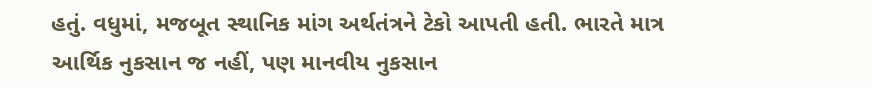હતું. વધુમાં, મજબૂત સ્થાનિક માંગ અર્થતંત્રને ટેકો આપતી હતી. ભારતે માત્ર આર્થિક નુકસાન જ નહીં, પણ માનવીય નુકસાન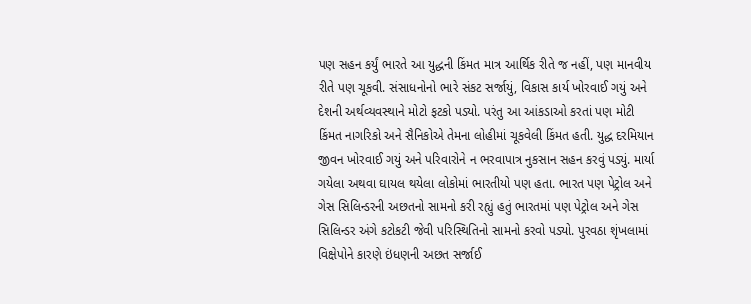પણ સહન કર્યું ભારતે આ યુદ્ધની કિંમત માત્ર આર્થિક રીતે જ નહીં, પણ માનવીય રીતે પણ ચૂકવી. સંસાધનોનો ભારે સંકટ સર્જાયું, વિકાસ કાર્ય ખોરવાઈ ગયું અને દેશની અર્થવ્યવસ્થાને મોટો ફટકો પડ્યો. પરંતુ આ આંકડાઓ કરતાં પણ મોટી કિંમત નાગરિકો અને સૈનિકોએ તેમના લોહીમાં ચૂકવેલી કિંમત હતી. યુદ્ધ દરમિયાન જીવન ખોરવાઈ ગયું અને પરિવારોને ન ભરવાપાત્ર નુકસાન સહન કરવું પડ્યું. માર્યા ગયેલા અથવા ઘાયલ થયેલા લોકોમાં ભારતીયો પણ હતા. ભારત પણ પેટ્રોલ અને ગેસ સિલિન્ડરની અછતનો સામનો કરી રહ્યું હતું ભારતમાં પણ પેટ્રોલ અને ગેસ સિલિન્ડર અંગે કટોકટી જેવી પરિસ્થિતિનો સામનો કરવો પડ્યો. પુરવઠા શૃંખલામાં વિક્ષેપોને કારણે ઇંધણની અછત સર્જાઈ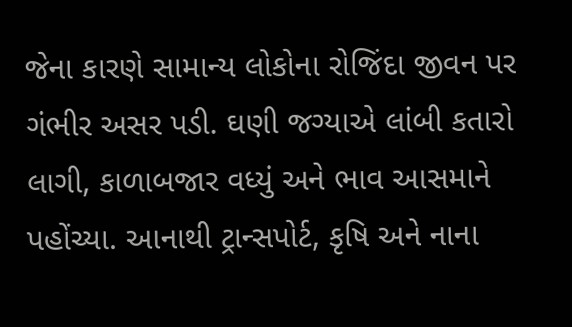જેના કારણે સામાન્ય લોકોના રોજિંદા જીવન પર ગંભીર અસર પડી. ઘણી જગ્યાએ લાંબી કતારો લાગી, કાળાબજાર વધ્યું અને ભાવ આસમાને પહોંચ્યા. આનાથી ટ્રાન્સપોર્ટ, કૃષિ અને નાના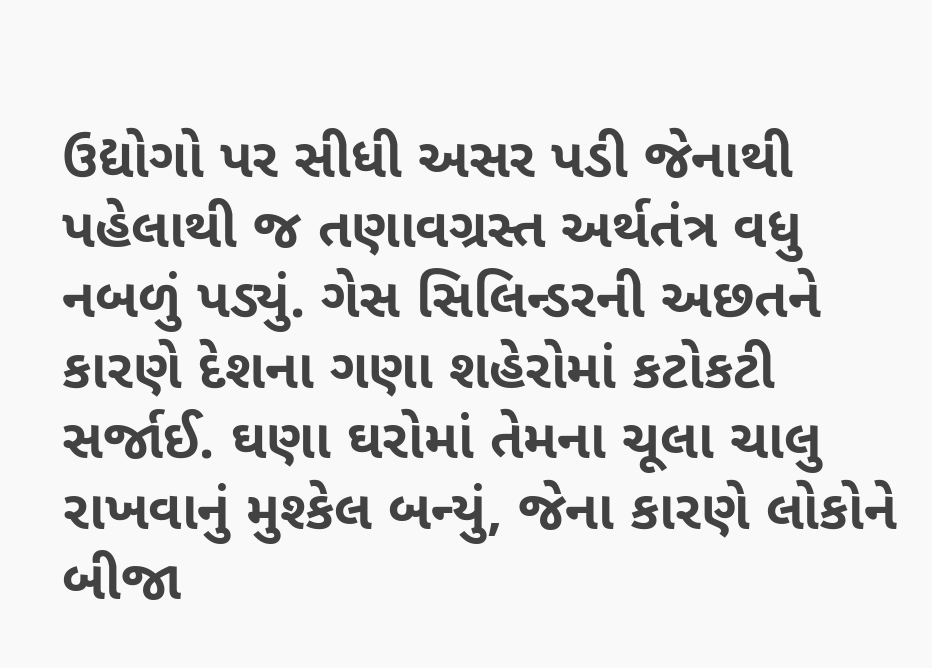ઉદ્યોગો પર સીધી અસર પડી જેનાથી પહેલાથી જ તણાવગ્રસ્ત અર્થતંત્ર વધુ નબળું પડ્યું. ગેસ સિલિન્ડરની અછતને કારણે દેશના ગણા શહેરોમાં કટોકટી સર્જાઈ. ઘણા ઘરોમાં તેમના ચૂલા ચાલુ રાખવાનું મુશ્કેલ બન્યું, જેના કારણે લોકોને બીજા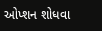ઓપ્શન શોધવા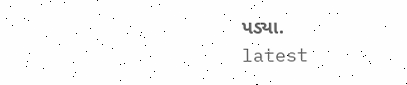પડ્યા.
latest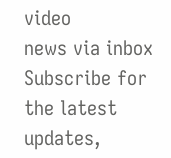video
news via inbox
Subscribe for the latest updates,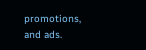promotions, and ads.